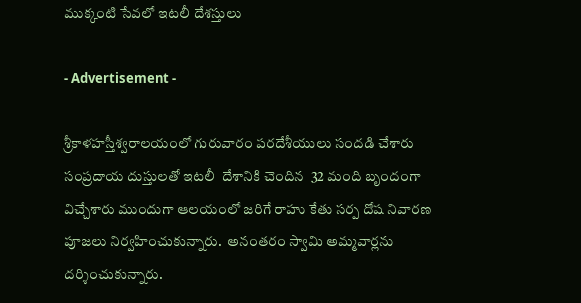ముక్కంటి సేవలో ఇటలీ దేశస్తులు

- Advertisement -

శ్రీకాళహస్తీశ్వరాలయంలో గురువారం పరదేశీయులు సందడి చేశారు సంప్రదాయ దుస్తులతో ఇటలీ  దేశానికి చెందిన  32 మంది బృందంగా  విచ్చేశారు ముందుగా ఆలయంలో జరిగే రాహు కేతు సర్ప దోష నివారణ పూజలు నిర్వహించుకున్నారు.  అనంతరం స్వామి అమ్మవార్లను  దర్శించుకున్నారు.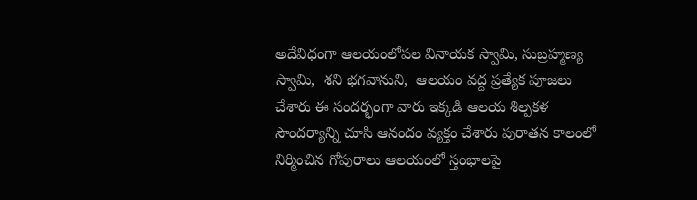అదేవిధంగా ఆలయంలోపల వినాయక స్వామి, సుబ్రహ్మణ్య స్వామి,  శని భగవానుని,  ఆలయం వద్ద ప్రత్యేక పూజలు చేశారు ఈ సందర్భంగా వారు ఇక్కడి ఆలయ శిల్పకళ సౌందర్యాన్ని చూసి ఆనందం వ్యక్తం చేశారు పురాతన కాలంలో నిర్మించిన గోపురాలు ఆలయంలో స్తంభాలపై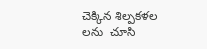చెక్కిన శిల్పకళల లను  చూసి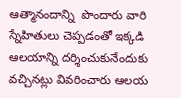ఆత్మానందాన్ని  పొందారు వారి స్నేహితులు చెప్పడంతో ఇక్కడి ఆలయాన్ని దర్శించుకునేందుకు వచ్చినట్లు వివరించారు ఆలయ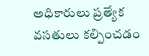అధికారులు ప్రత్యేక వసతులు కల్పించడం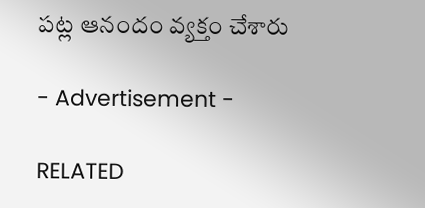పట్ల ఆనందం వ్యక్తం చేశారు

- Advertisement -

RELATED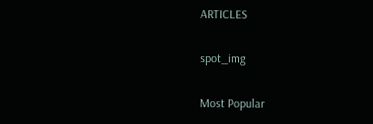ARTICLES

spot_img

Most Popular